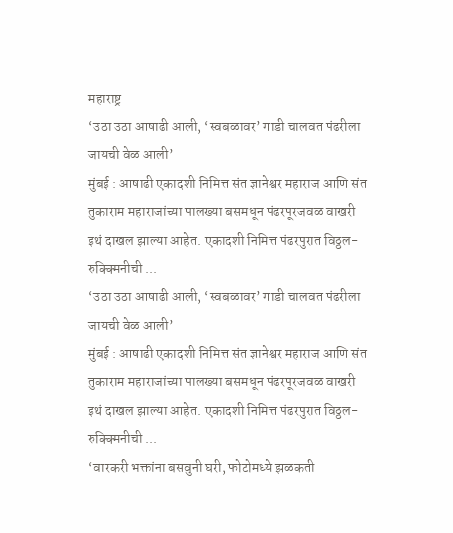महाराष्ट्र
‘उठा उठा आषाढी आली, ‘स्वबळावर’ गाडी चालवत पंढरीला जायची वेळ आली’
मुंबई : आषाढी एकादशी निमित्त संत ज्ञानेश्वर महाराज आणि संत तुकाराम महाराजांच्या पालख्या बसमधून पंढरपूरजवळ वाखरी इथं दाखल झाल्या आहेत. एकादशी निमित्त पंढरपुरात विठ्ठल-रुक्क्मिनीची ...
‘उठा उठा आषाढी आली, ‘स्वबळावर’ गाडी चालवत पंढरीला जायची वेळ आली’
मुंबई : आषाढी एकादशी निमित्त संत ज्ञानेश्वर महाराज आणि संत तुकाराम महाराजांच्या पालख्या बसमधून पंढरपूरजवळ वाखरी इथं दाखल झाल्या आहेत. एकादशी निमित्त पंढरपुरात विठ्ठल-रुक्क्मिनीची ...
‘वारकरी भक्तांना बसवुनी घरी, फोटोमध्ये झळकती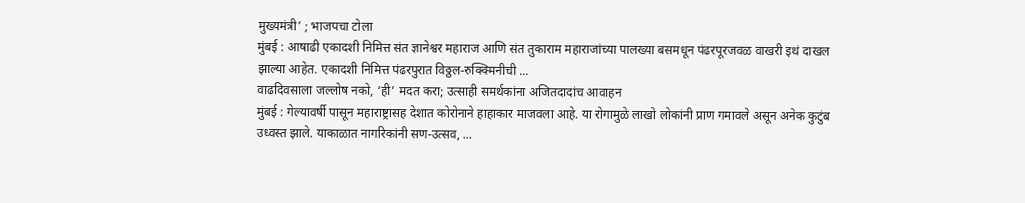मुख्यमंत्री’ ; भाजपचा टोला
मुंबई : आषाढी एकादशी निमित्त संत ज्ञानेश्वर महाराज आणि संत तुकाराम महाराजांच्या पालख्या बसमधून पंढरपूरजवळ वाखरी इथं दाखल झाल्या आहेत. एकादशी निमित्त पंढरपुरात विठ्ठल-रुक्क्मिनीची ...
वाढदिवसाला जल्लोष नको, ‘ही’ मदत करा; उत्साही समर्थकांना अजितदादांच आवाहन
मुंबई : गेल्यावर्षी पासून महाराष्ट्रासह देशात कोरोनाने हाहाकार माजवला आहे. या रोगामुळे लाखो लोकांनी प्राण गमावले असून अनेक कुटुंब उध्वस्त झाले. याकाळात नागरिकांनी सण-उत्सव, ...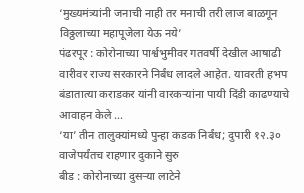‘मुख्यमंत्र्यांनी जनाची नाही तर मनाची तरी लाज बाळगून विठ्ठलाच्या महापूजेला येऊ नये’
पंढरपूर : कोरोनाच्या पार्श्वभुमीवर गतवर्षी देखील आषाढी वारीवर राज्य सरकारने निर्बंध लादले आहेत. यावरती हभप बंडातात्या कराडकर यांनी वारकऱ्यांना पायी दिंडी काढण्याचे आवाहन केले ...
‘या’ तीन तालुक्यांमध्ये पुन्हा कडक निर्बंध; दुपारी १२.३० वाजेपर्यंतच राहणार दुकाने सुरु
बीड : कोरोनाच्या दुसऱ्या लाटेने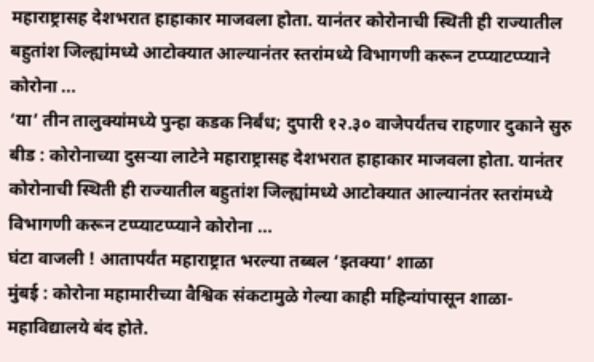महाराष्ट्रासह देशभरात हाहाकार माजवला होता. यानंतर कोरोनाची स्थिती ही राज्यातील बहुतांश जिल्ह्यांमध्ये आटोक्यात आल्यानंतर स्तरांमध्ये विभागणी करून टप्प्याटप्प्याने कोरोना ...
‘या’ तीन तालुक्यांमध्ये पुन्हा कडक निर्बंध; दुपारी १२.३० वाजेपर्यंतच राहणार दुकाने सुरु
बीड : कोरोनाच्या दुसऱ्या लाटेने महाराष्ट्रासह देशभरात हाहाकार माजवला होता. यानंतर कोरोनाची स्थिती ही राज्यातील बहुतांश जिल्ह्यांमध्ये आटोक्यात आल्यानंतर स्तरांमध्ये विभागणी करून टप्प्याटप्प्याने कोरोना ...
घंटा वाजली ! आतापर्यंत महाराष्ट्रात भरल्या तब्बल ‘इतक्या’ शाळा
मुंबई : कोरोना महामारीच्या वैश्विक संकटामुळे गेल्या काही महिन्यांपासून शाळा-महाविद्यालये बंद होते.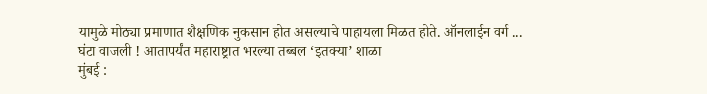यामुळे मोठ्या प्रमाणात शैक्षणिक नुकसान होत असल्याचे पाहायला मिळत होते. ऑनलाईन वर्ग ...
घंटा वाजली ! आतापर्यंत महाराष्ट्रात भरल्या तब्बल ‘इतक्या’ शाळा
मुंबई :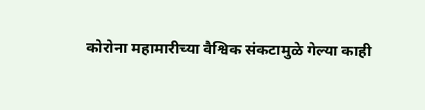कोरोना महामारीच्या वैश्विक संकटामुळे गेल्या काही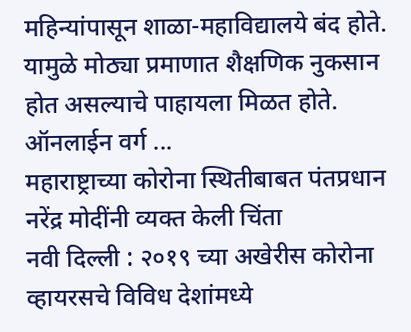महिन्यांपासून शाळा-महाविद्यालये बंद होते. यामुळे मोठ्या प्रमाणात शैक्षणिक नुकसान होत असल्याचे पाहायला मिळत होते. ऑनलाईन वर्ग ...
महाराष्ट्राच्या कोरोना स्थितीबाबत पंतप्रधान नरेंद्र मोदींनी व्यक्त केली चिंता
नवी दिल्ली : २०१९ च्या अखेरीस कोरोना व्हायरसचे विविध देशांमध्ये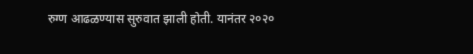रुग्ण आढळण्यास सुरुवात झाली होती. यानंतर २०२०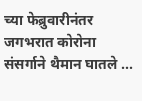च्या फेब्रुवारीनंतर जगभरात कोरोना संसर्गाने थैमान घातले ...